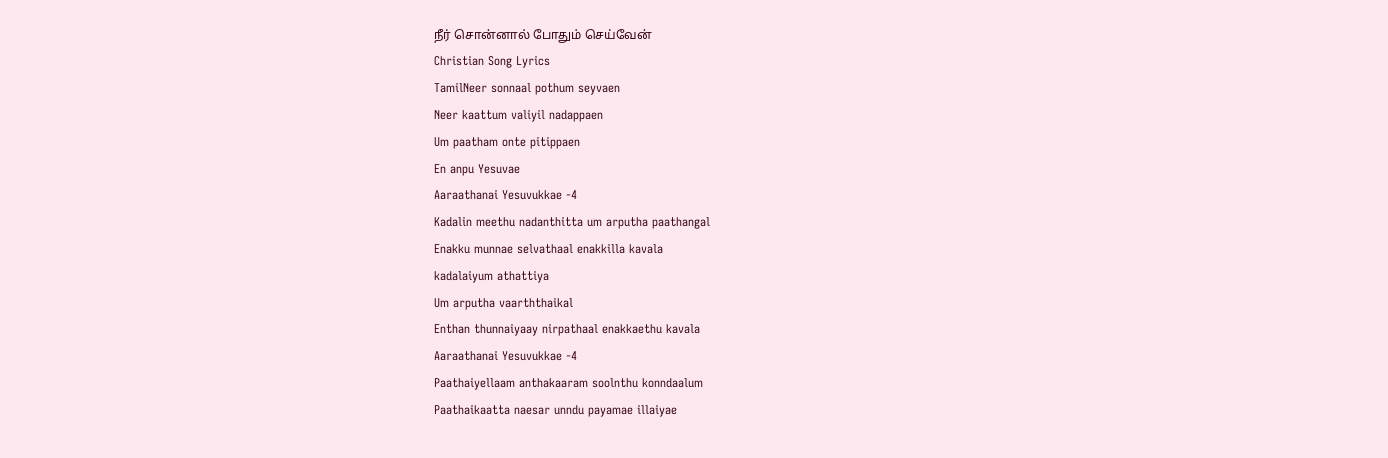நீர் சொன்னால் போதும் செய்வேன்
Christian Song Lyrics
TamilNeer sonnaal pothum seyvaen
Neer kaattum valiyil nadappaen
Um paatham onte pitippaen
En anpu Yesuvae
Aaraathanai Yesuvukkae -4
Kadalin meethu nadanthitta um arputha paathangal
Enakku munnae selvathaal enakkilla kavala
kadalaiyum athattiya
Um arputha vaarththaikal
Enthan thunnaiyaay nirpathaal enakkaethu kavala
Aaraathanai Yesuvukkae -4
Paathaiyellaam anthakaaram soolnthu konndaalum
Paathaikaatta naesar unndu payamae illaiyae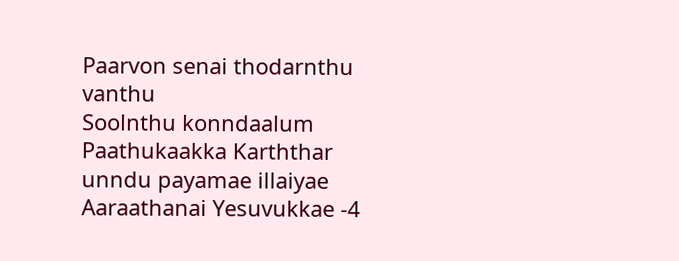Paarvon senai thodarnthu vanthu
Soolnthu konndaalum
Paathukaakka Karththar unndu payamae illaiyae
Aaraathanai Yesuvukkae -4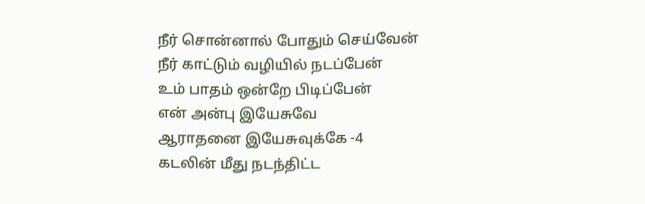நீர் சொன்னால் போதும் செய்வேன்
நீர் காட்டும் வழியில் நடப்பேன்
உம் பாதம் ஒன்றே பிடிப்பேன்
என் அன்பு இயேசுவே
ஆராதனை இயேசுவுக்கே -4
கடலின் மீது நடந்திட்ட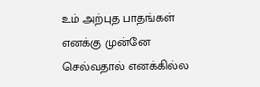உம் அற்புத பாதங்கள்
எனக்கு முன்னே செல்வதால் எனக்கில்ல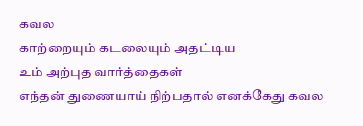கவல
காற்றையும் கடலையும் அதட்டிய
உம் அற்புத வார்த்தைகள்
எந்தன் துணையாய் நிற்பதால் எனக்கேது கவல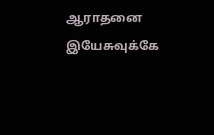ஆராதனை இயேசுவுக்கே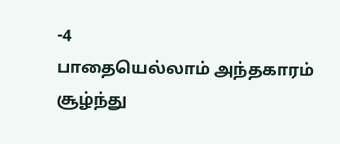-4
பாதையெல்லாம் அந்தகாரம் சூழ்ந்து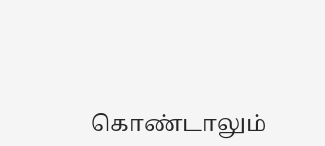கொண்டாலும்